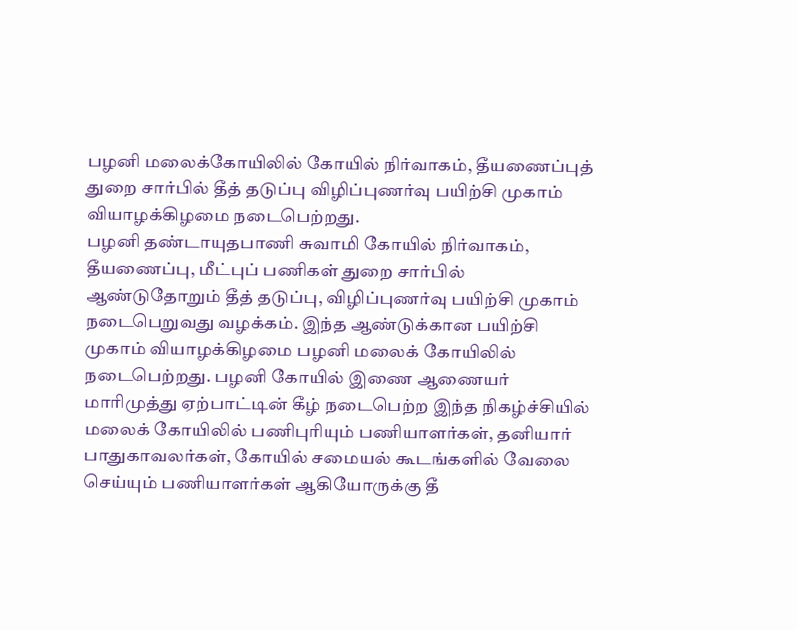பழனி மலைக்கோயிலில் கோயில் நிர்வாகம், தீயணைப்புத் துறை சார்பில் தீத் தடுப்பு விழிப்புணர்வு பயிற்சி முகாம் வியாழக்கிழமை நடைபெற்றது.
பழனி தண்டாயுதபாணி சுவாமி கோயில் நிர்வாகம், தீயணைப்பு, மீட்புப் பணிகள் துறை சார்பில் ஆண்டுதோறும் தீத் தடுப்பு, விழிப்புணர்வு பயிற்சி முகாம் நடைபெறுவது வழக்கம். இந்த ஆண்டுக்கான பயிற்சி முகாம் வியாழக்கிழமை பழனி மலைக் கோயிலில் நடைபெற்றது. பழனி கோயில் இணை ஆணையர் மாரிமுத்து ஏற்பாட்டின் கீழ் நடைபெற்ற இந்த நிகழ்ச்சியில் மலைக் கோயிலில் பணிபுரியும் பணியாளர்கள், தனியார் பாதுகாவலர்கள், கோயில் சமையல் கூடங்களில் வேலை செய்யும் பணியாளர்கள் ஆகியோருக்கு தீ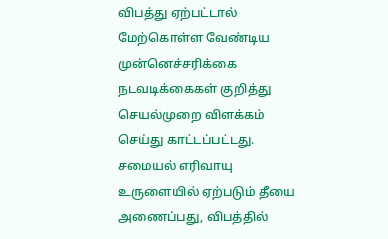விபத்து ஏற்பட்டால் மேற்கொள்ள வேண்டிய முன்னெச்சரிக்கை நடவடிக்கைகள் குறித்து செயல்முறை விளக்கம் செய்து காட்டப்பட்டது.
சமையல் எரிவாயு உருளையில் ஏற்படும் தீயை அணைப்பது, விபத்தில்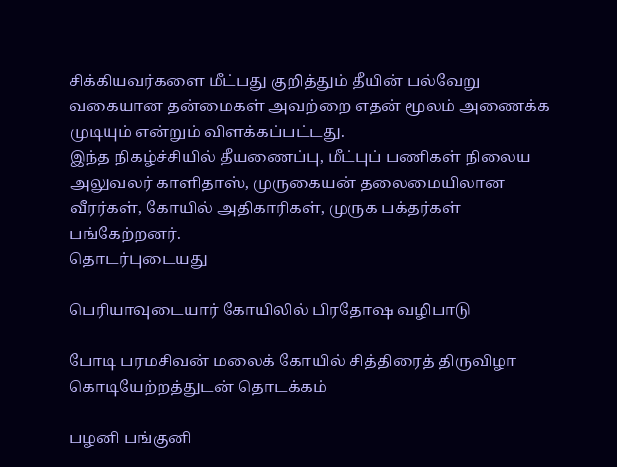சிக்கியவர்களை மீட்பது குறித்தும் தீயின் பல்வேறு வகையான தன்மைகள் அவற்றை எதன் மூலம் அணைக்க முடியும் என்றும் விளக்கப்பட்டது.
இந்த நிகழ்ச்சியில் தீயணைப்பு, மீட்புப் பணிகள் நிலைய அலுவலர் காளிதாஸ், முருகையன் தலைமையிலான வீரர்கள், கோயில் அதிகாரிகள், முருக பக்தர்கள் பங்கேற்றனர்.
தொடர்புடையது

பெரியாவுடையார் கோயிலில் பிரதோஷ வழிபாடு

போடி பரமசிவன் மலைக் கோயில் சித்திரைத் திருவிழா கொடியேற்றத்துடன் தொடக்கம்

பழனி பங்குனி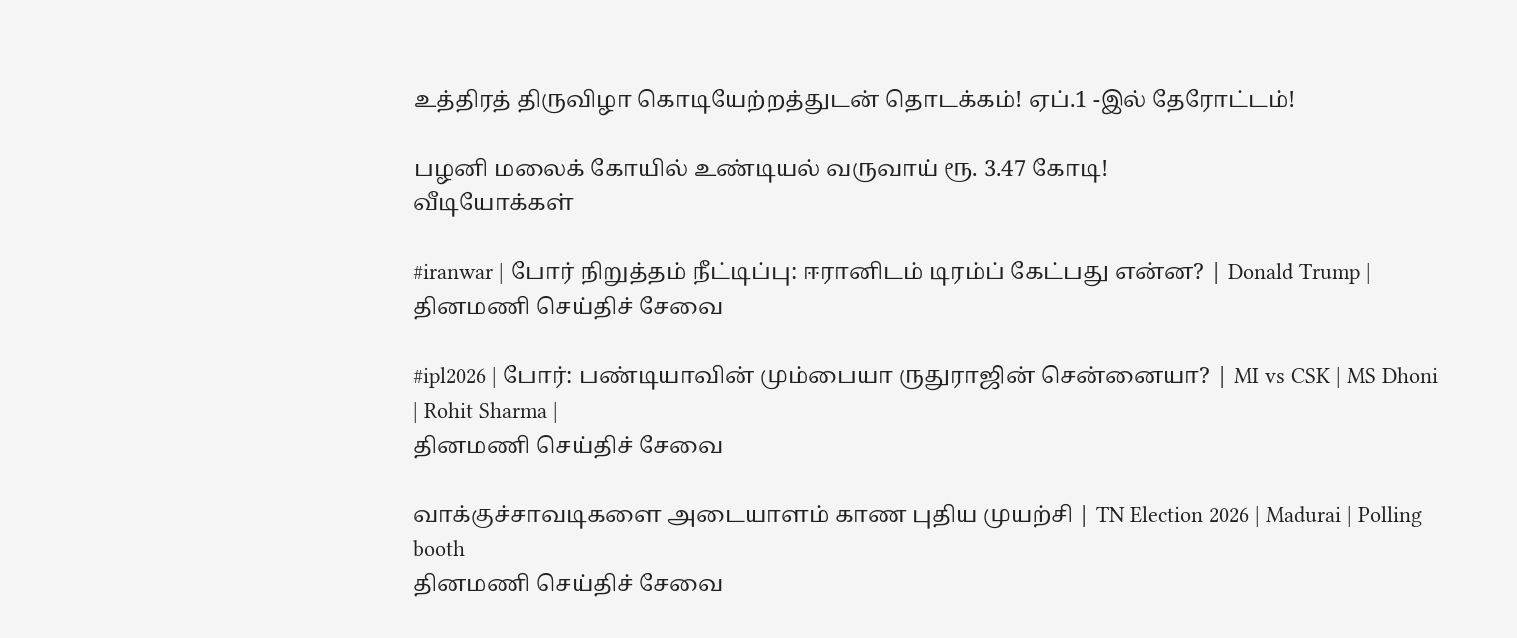உத்திரத் திருவிழா கொடியேற்றத்துடன் தொடக்கம்! ஏப்.1 -இல் தேரோட்டம்!

பழனி மலைக் கோயில் உண்டியல் வருவாய் ரூ. 3.47 கோடி!
வீடியோக்கள்

#iranwar | போர் நிறுத்தம் நீட்டிப்பு: ஈரானிடம் டிரம்ப் கேட்பது என்ன? | Donald Trump |
தினமணி செய்திச் சேவை

#ipl2026 | போர்: பண்டியாவின் மும்பையா ருதுராஜின் சென்னையா? | MI vs CSK | MS Dhoni | Rohit Sharma |
தினமணி செய்திச் சேவை

வாக்குச்சாவடிகளை அடையாளம் காண புதிய முயற்சி | TN Election 2026 | Madurai | Polling booth
தினமணி செய்திச் சேவை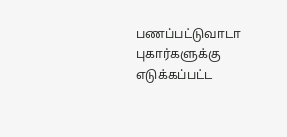பணப்பட்டுவாடா புகார்களுக்கு எடுக்கப்பட்ட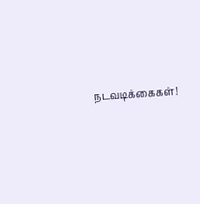நடவடிக்கைகள்!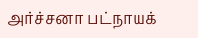அர்ச்சனா பட்நாயக்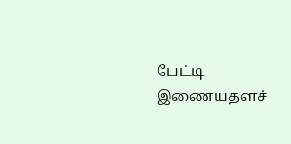பேட்டி
இணையதளச்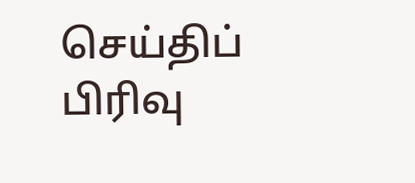செய்திப் பிரிவு